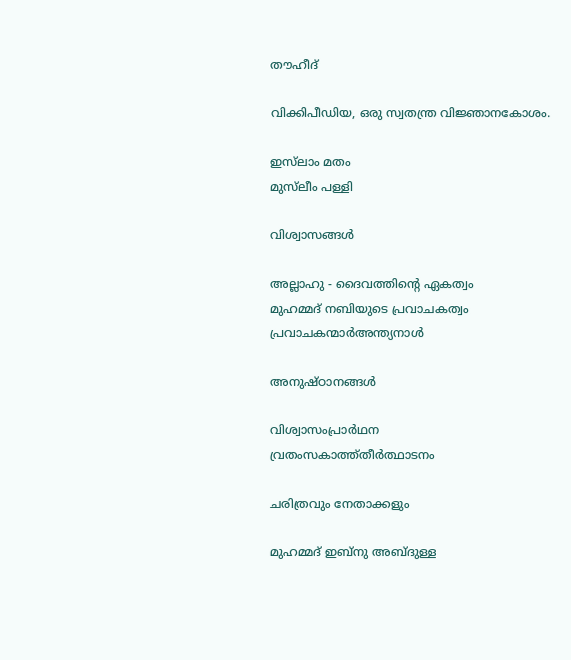തൗഹീദ്‌

വിക്കിപീഡിയ, ഒരു സ്വതന്ത്ര വിജ്ഞാനകോശം.

ഇസ്‌ലാം മതം
മുസ്‌ലീം പള്ളി

വിശ്വാസങ്ങള്‍

അല്ലാഹു - ദൈവത്തിന്റെ ഏകത്വം
മുഹമ്മദ് നബിയുടെ പ്രവാചകത്വം
പ്രവാചകന്മാര്‍അന്ത്യനാള്‍

അനുഷ്ഠാനങ്ങള്‍

വിശ്വാസംപ്രാര്‍ഥന
വ്രതംസകാത്ത്തീര്‍ത്ഥാടനം

ചരിത്രവും നേതാക്കളും

മുഹമ്മദ്‌ ഇബ്‌നു അബ്ദുള്ള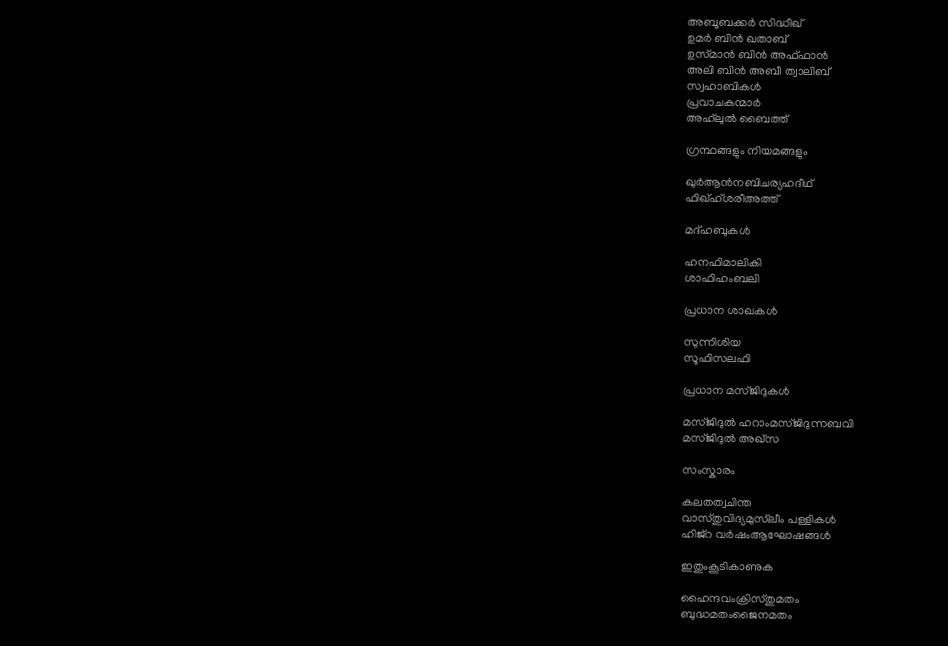അബൂബക്കര്‍ സിദ്ധീഖ്‌
ഉമര്‍ ബിന്‍ ഖതാബ്‌
ഉസ്‌മാന്‍ ബിന്‍ അഫ്ഫാന്‍
അലി ബിന്‍ അബീ ത്വാലിബ്‌
സ്വഹാബികള്‍
പ്രവാചകന്മാര്‍
അഹ്‌ലുല്‍ ബൈത്ത്

ഗ്രന്ഥങ്ങളും നിയമങ്ങളും

ഖുര്‍ആന്‍നബിചര്യഹദീഥ്
ഫിഖ്‌ഹ്ശരീഅത്ത്‌

മദ്ഹബുകള്‍

ഹനഫിമാലികി
ശാഫിഹംബലി

പ്രധാന ശാഖകള്‍

സുന്നിശിയ
സൂഫിസലഫി

പ്രധാന മസ്ജിദുകള്‍

മസ്ജിദുല്‍ ഹറാംമസ്ജിദുന്നബവി
മസ്ജിദുല്‍ അഖ്സ

സംസ്കാരം

കലതത്വചിന്ത
വാസ്തുവിദ്യമുസ്‌ലീം പള്ളികള്‍
ഹിജ്‌റ വര്‍ഷംആഘോഷങ്ങള്‍

ഇതുംകൂടികാണുക

ഹൈന്ദവംക്രിസ്തുമതം
ബുദ്ധമതംജൈനമതം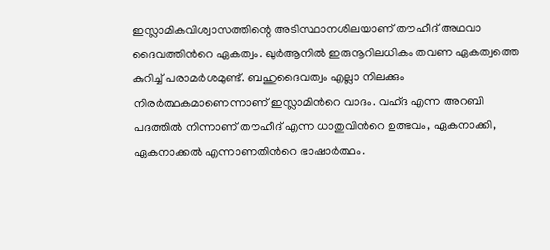ഇസ്ലാമികവിശ്വാസത്തിന്റെ അടിസ്ഥാനശിലയാണ് തൗഹീദ് അഥവാ ദൈവത്തിന്‍റെ ഏകത്വം. ഖുര്‍‌ആനില്‍ ഇരുനൂറിലധികം തവണ ഏകത്വത്തെ കുറിച്ച് പരാമര്‍ശമുണ്ട്. ബഹുദൈവത്വം എല്ലാ നിലക്കും നിരര്‍ത്ഥകമാണെന്നാണ് ഇസ്ലാമിന്‍റെ വാദം. വഹ്ദ എന്ന അറബി പദത്തില്‍ നിന്നാണ് തൗഹീദ് എന്ന ധാതുവിന്‍റെ ഉത്ഭവം, ഏകനാക്കി, ഏകനാക്കല്‍ എന്നാണതിന്‍റെ ഭാഷാര്‍ത്ഥം.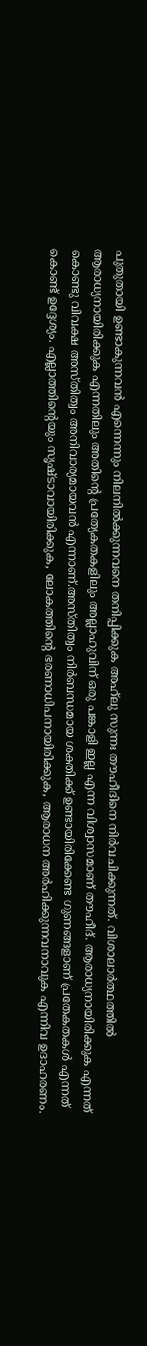പുതുതായി ഉണ്ടാകുന്നവന്‍ എന്നെന്നും നിലനില്‍ക്കുന്നവനെ തനിപ്പിക്കുക അഹ്‌ലു സുന്നഃ തൗഹീദിനെ നിര്‍വചിക്കുന്നത്. വിശാലാര്‍ത്ഥത്തില്‍ ആരാധ്യനായിരിക്കുക എന്നതിലും അതിന്‍റെ പ്രത്യേകതകളിലും അല്ലാഹുവിന് ഒരു പങ്കാളി ഇല്ല എന്ന വിശ്വാസമാണ് തൗഹീദ്. ആരാധ്യനായിരിക്കുക എന്നത് കൊണ്ടു വിവക്ഷ അസ്തിത്വം അനിവാര്യമായവന്‍ എന്നാണ്.അസ്തിത്വം നിര്‍ബന്ധമായ ശക്തിക്ക് ഉണ്ടായിരിക്കേണ്ട ഗുണങ്ങളാണ് പ്രതേകതകള്‍ എന്നത് കൊണ്ട് ഉദ്ദേശ്യം. എല്ലാത്തിന്‍റെയും സൃഷ്ടാവായിരിക്കുക, ലോകത്തിന്‍റെ ഭരണാധിപനായിരിക്കുക, ആരാധന അര്‍ഹിക്കുന്നവനാവുക എന്നിവ ഉദാഹരണം.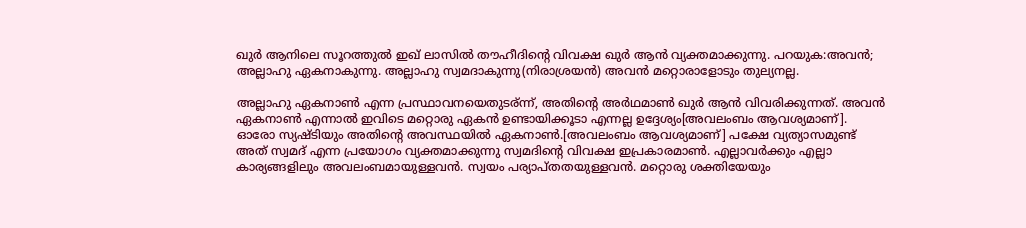ഖുര്‍ ആനിലെ സൂറത്തുല്‍ ഇഖ് ലാസില്‍ തൗഹീദിന്റെ വിവക്ഷ ഖുര്‍ ആന്‍ വ്യക്തമാക്കുന്നു. പറയുക:അവന്‍; അല്ലാഹു ഏകനാകുന്നു. അല്ലാഹു സ്വമദാകുന്നു(നിരാശ്രയന്‍) അവന്‍ മറ്റൊരാളോടും തുല്യനല്ല.

അല്ലാഹു ഏകനാണ്‍ എന്ന പ്രസ്ഥാവനയെതുടര്ന്ന്, അതിന്റെ അര്‍ഥമാണ്‍ ഖുര്‍ ആന്‍ വിവരിക്കുന്നത്. അവന്‍ ഏകനാണ്‍ എന്നാല്‍ ഇവിടെ മറ്റൊരു ഏകന്‍ ഉണ്ടായിക്കൂടാ എന്നല്ല ഉദ്ദേശ്യം[അവലംബം ആവശ്യമാണ്]. ഓരോ സ്യഷ്ടിയും അതിന്റെ അവസ്ഥയില്‍ ഏകനാണ്‍.[അവലംബം ആവശ്യമാണ്] പക്ഷേ വ്യത്യാസമുണ്ട് അത് സ്വമദ് എന്ന പ്രയോഗം വ്യക്തമാക്കുന്നു സ്വമദിന്റെ വിവക്ഷ ഇപ്രകാരമാണ്‍. എല്ലാവര്‍ക്കും എല്ലാ കാര്യങ്ങളിലും അവലംബമായുള്ളവന്‍. സ്വയം പര്യാപ്തതയുള്ളവന്‍. മറ്റൊരു ശക്തിയേയും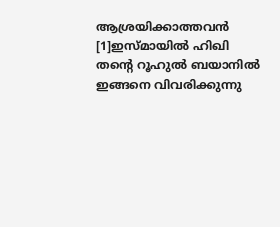ആശ്രയിക്കാത്തവന്‍ [1]ഇസ്മായില്‍ ഹിഖി തന്റെ റൂഹുല്‍ ബയാനില്‍ ഇങ്ങനെ വിവരിക്കുന്നു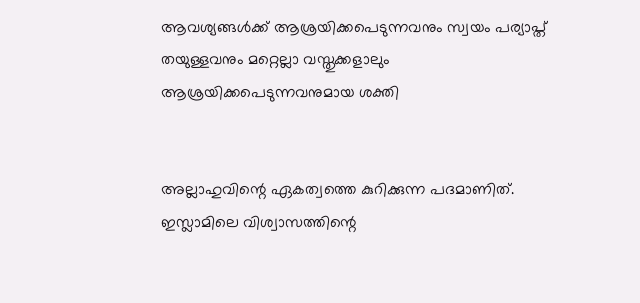ആവശ്യങ്ങള്‍ക്ക് ആശ്രയിക്കപെടുന്നവനും സ്വയം പര്യാപ്ത് തയുള്ളവനും മറ്റെല്ലാ വസ്തുക്കളാലും ആശ്രയിക്കപെടുന്നവനുമായ ശക്തി


അല്ലാഹുവിന്റെ ഏകത്വത്തെ കുറിക്കുന്ന പദമാണിത്. ഇസ്ലാമിലെ വിശ്വാസത്തിന്റെ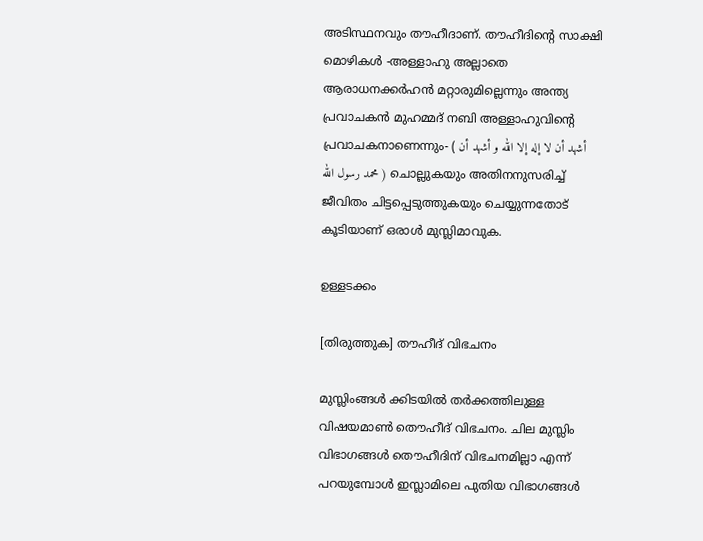അടിസ്ഥനവും തൗഹീദാ‍ണ്‌. തൗഹീദിന്റെ സാക്ഷി മൊഴികള്‍ -അള്ളാഹു അല്ലാതെ ആരാധനക്കര്‍ഹന്‍ മറ്റാരുമില്ലെന്നും അന്ത്യ പ്രവാചകന്‍ മുഹമ്മദ് നബി അള്ളാഹുവിന്‍റെ പ്രവാചകനാണെന്നും- ( أشهد أن لا إله إلا الله و أشهد أن محمد رسول الله ) ചൊല്ലുകയും അതിനനുസരിച്ച് ജീവിതം ചിട്ടപ്പെടുത്തുകയും ചെയ്യുന്നതോട് കൂടിയാണ്‌ ഒരാള്‍ മുസ്ലിമാവുക.

ഉള്ളടക്കം

[തിരുത്തുക] തൗഹീദ് വിഭചനം

മുസ്ലിംങ്ങൾ ക്കിടയിൽ തർക്കത്തിലുള്ള വിഷയമാൺ തൌഹീദ് വിഭചനം. ചില മുസ്ലിം വിഭാഗങ്ങൾ തൌഹീദിന് വിഭചനമില്ലാ എന്ന് പറയുമ്പോൾ ഇസ്ലാമിലെ പുതിയ വിഭാഗങ്ങൾ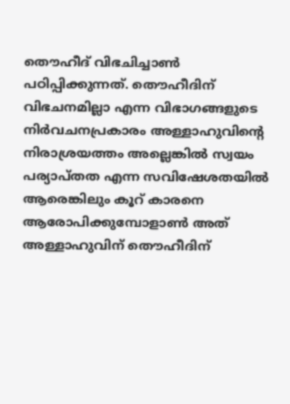തൌഹീദ് വിഭചിച്ചാൺ പഠിപ്പിക്കുന്നത്. തൌഹീദിന് വിഭചനമില്ലാ എന്ന വിഭാഗങ്ങളുടെ നിർവചനപ്രകാരം അള്ളാഹുവിന്റെ നിരാശ്രയത്തം അല്ലെങ്കിൽ സ്വയം പര്യാപ്തത എന്ന സവിഷേശതയിൽ ആരെങ്കിലും കൂറ് കാരനെ ആരോപിക്കുമ്പോളാണ്‍ അത് അള്ളാഹുവിന് തൌഹീദിന്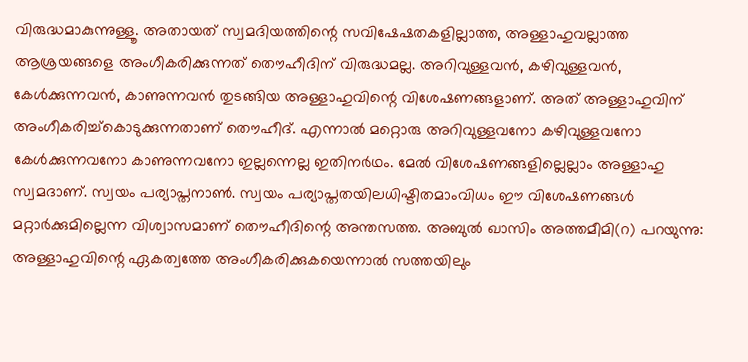വിരുദ്ധമാകുന്നുള്ളൂ. അതായത് സ്വമദിയത്തിന്റെ സവിഷേഷതകളില്ലാത്ത, അള്ളാഹുവല്ലാത്ത ആശ്രയങ്ങളെ അംഗീകരിക്കുന്നത് തൌഹീദിന് വിരുദ്ധമല്ല. അറിവുള്ളവൻ, കഴിവുള്ളവൻ, കേൾക്കുന്നവൻ, കാണുന്നവൻ തുടങ്ങിയ അള്ളാഹുവിന്റെ വിശേഷണങ്ങളാണ്. അത് അള്ളാഹുവിന് അംഗീകരിച്ച്കൊടുക്കുന്നതാണ് തൌഹീദ്. എന്നാൽ മറ്റൊരു അറിവുള്ളവനോ കഴിവുള്ളവനോ കേൾക്കുന്നവനോ കാണുന്നവനോ ഇല്ലന്നെല്ല ഇതിനർഥം. മേൽ വിശേഷണങ്ങളില്ലെല്ലാം അള്ളാഹു സ്വമദാണ്. സ്വയം പര്യാപ്തനാൺ. സ്വയം പര്യാപ്തതയിലധിഷ്ടിതമാംവിധം ഈ വിശേഷണങ്ങൾ മറ്റാർക്കുമില്ലെന്ന വിശ്വാസമാണ് തൌഹീദിന്റെ അന്തസത്ത. അബുൽ ഖാസിം അത്തമീമി(റ) പറയുന്നു: അള്ളാഹുവിന്റെ ഏകത്വത്തേ അംഗീകരിക്കുകയെന്നാൽ സത്തയിലും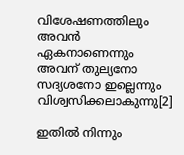വിശേഷണത്തിലും അവൻ ഏകനാണെന്നും അവന് തുല്യനോ സദ്യശനോ ഇല്ലെന്നും വിശ്വസിക്കലാകുന്നു[2]

ഇതിൽ നിന്നും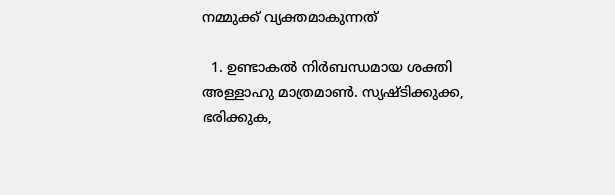നമ്മുക്ക് വ്യക്തമാകുന്നത്

  1. ഉണ്ടാകൽ നിർബന്ധമായ ശക്തി അള്ളാഹു മാത്രമാൺ. സ്യഷ്ടിക്കുക്ക, ഭരിക്കുക,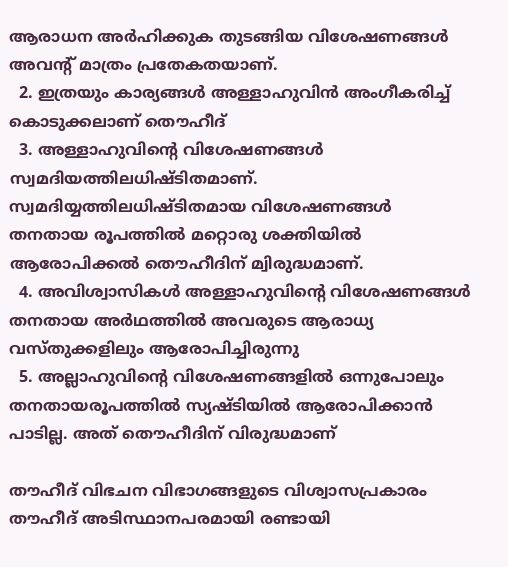ആരാധന അർഹിക്കുക തുടങ്ങിയ വിശേഷണങ്ങൾ അവന്റ് മാത്രം പ്രതേകതയാണ്.
  2. ഇത്രയും കാര്യങ്ങൾ അള്ളാഹുവിൻ അംഗീകരിച്ച് കൊടുക്കലാണ് തൌഹീദ്
  3. അള്ളാഹുവിന്റെ വിശേഷണങ്ങൾ സ്വമദിയത്തിലധിഷ്ടിതമാണ്. സ്വമദിയ്യത്തിലധിഷ്ടിതമായ വിശേഷണങ്ങൾ തനതായ രൂപത്തിൽ മറ്റൊരു ശക്തിയിൽ ആരോപിക്കൽ തൌഹീദിന് മ്വിരുദ്ധമാണ്.
  4. അവിശ്വാസികൾ അള്ളാഹുവിന്റെ വിശേഷണങ്ങൾ തനതായ അർഥത്തിൽ അവരുടെ ആരാധ്യ വസ്തുക്കളിലും ആരോപിച്ചിരുന്നു
  5. അല്ലാഹുവിന്റെ വിശേഷണങ്ങളിൽ ഒന്നുപോലും തനതായരൂപത്തിൽ സ്യഷ്ടിയിൽ ആരോപിക്കാൻ പാടില്ല. അത് തൌഹീദിന് വിരുദ്ധമാണ്

തൗഹീദ് വിഭചന വിഭാഗങ്ങളുടെ വിശ്വാസപ്രകാരം തൗഹീദ് അടിസ്ഥാനപരമായി രണ്ടായി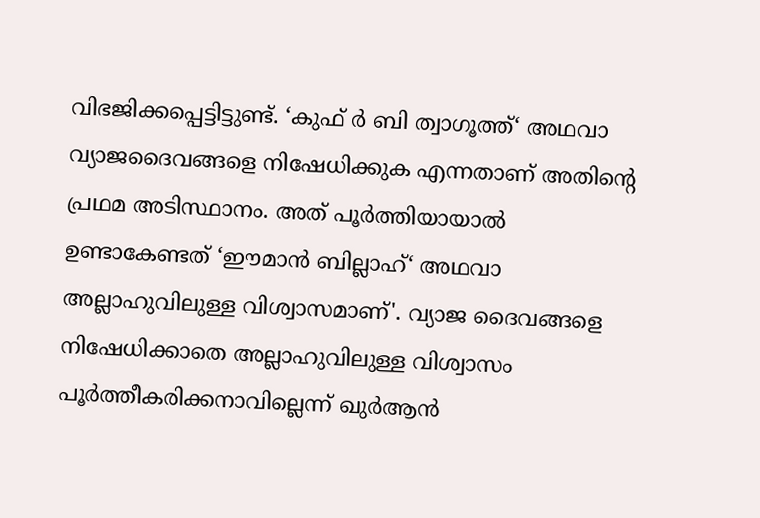വിഭജിക്കപ്പെട്ടിട്ടുണ്ട്. ‘കുഫ് ര്‍ ബി ത്വാഗൂത്ത്‘ അഥവാ വ്യാജദൈവങ്ങളെ നിഷേധിക്കുക എന്നതാണ്‌ അതിന്റെ പ്രഥമ അടിസ്ഥാനം. അത് പൂര്‍ത്തിയായാല്‍ ഉണ്ടാകേണ്ടത് ‘ഈമാന്‍ ബില്ലാഹ്‘ അഥവാ അല്ലാഹുവിലുള്ള വിശ്വാസമാണ്‌'. വ്യാജ ദൈവങ്ങളെ നിഷേധിക്കാതെ അല്ലാഹുവിലുള്ള വിശ്വാസം പൂര്‍ത്തീകരിക്കനാവില്ലെന്ന് ഖുര്‍ആന്‍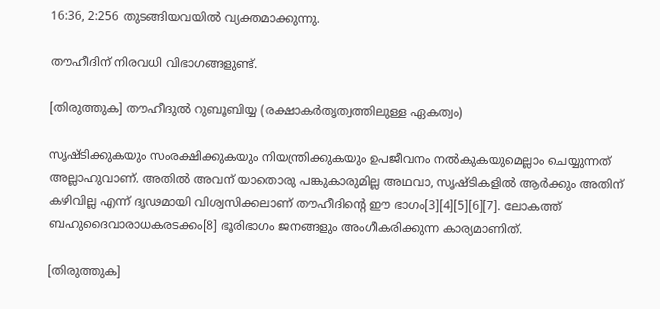16:36, 2:256 തുടങ്ങിയവയില്‍ വ്യക്തമാക്കുന്നു.

തൗഹീദിന്‌ നിരവധി വിഭാഗങ്ങളുണ്ട്.

[തിരുത്തുക] തൗഹീദുല്‍ റുബൂബിയ്യ (രക്ഷാകര്‍തൃത്വത്തിലുള്ള ഏകത്വം)

സൃഷ്ടിക്കുകയും സംരക്ഷിക്കുകയും നിയന്ത്രിക്കുകയും ഉപജീവനം നല്‍കുകയുമെല്ലാം ചെയ്യുന്നത് അല്ലാഹുവാണ്‌. അതില്‍ അവന്‌ യാതൊരു പങ്കുകാരുമില്ല അഥവാ, സൃഷ്ടികളില്‍ ആര്‍ക്കും അതിന്‌ കഴിവില്ല എന്ന് ദൃഢമായി വിശ്വസിക്കലാണ്‌ തൗഹീദിന്റെ ഈ ഭാഗം[3][4][5][6][7]. ലോകത്ത് ബഹുദൈവാരാധകരടക്കം[8] ഭൂരിഭാഗം ജനങ്ങളും അംഗീകരിക്കുന്ന കാര്യമാണിത്.

[തിരുത്തുക]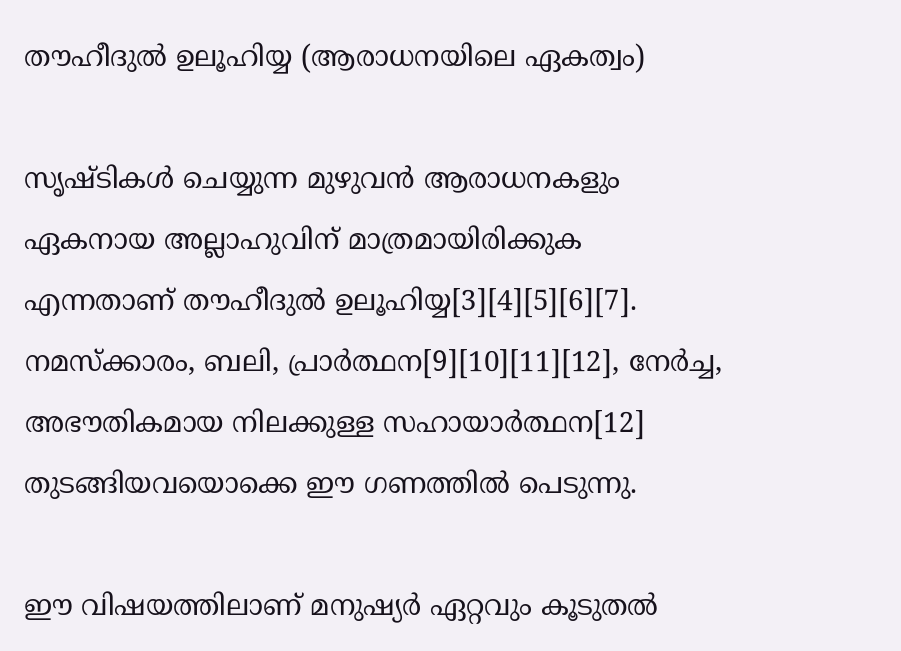തൗഹീദുല്‍ ഉലൂഹിയ്യ (ആരാധനയിലെ ഏകത്വം)

സൃഷ്ടികള്‍ ചെയ്യുന്ന മുഴുവന്‍ ആരാധനകളും ഏകനായ അല്ലാഹുവിന്‌ മാത്രമായിരിക്കുക എന്നതാണ്‌ തൗഹീദുല്‍ ഉലൂഹിയ്യ[3][4][5][6][7]. നമസ്ക്കാരം, ബലി, പ്രാര്‍ത്ഥന[9][10][11][12], നേര്‍ച്ച, അഭൗതികമായ നിലക്കുള്ള സഹായാര്‍ത്ഥന[12] തുടങ്ങിയവയൊക്കെ ഈ ഗണത്തില്‍ പെടുന്നു.

ഈ വിഷയത്തിലാണ്‌ മനുഷ്യര്‍ ഏറ്റവും കൂടുതല്‍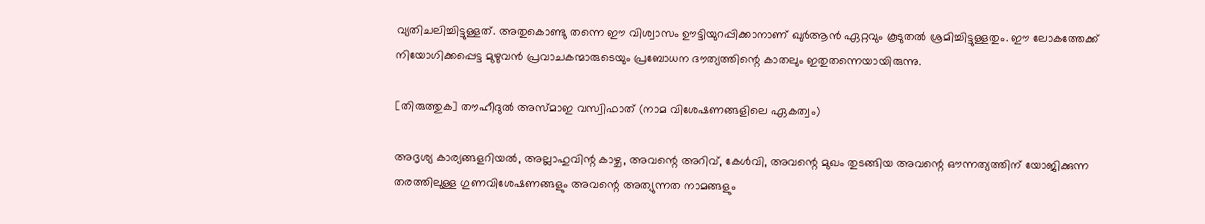വ്യതിചലിച്ചിട്ടുള്ളത്. അതുകൊണ്ടു തന്നെ ഈ വിശ്വാസം ഊട്ടിയുറപ്പിക്കാനാണ്‌ ഖുര്‍ആന്‍ ഏറ്റവും കൂടുതല്‍ ശ്രമിച്ചിട്ടുള്ളതും. ഈ ലോകത്തേക്ക് നിയോഗിക്കപ്പെട്ട മുഴുവന്‍ പ്രവാചകന്മാരുടെയും പ്രബോധന ദൗത്യത്തിന്റെ കാതലും ഇതുതന്നെയായിരുന്നു.

[തിരുത്തുക] തൗഹീദുല്‍ അസ്മാഇ വസ്വിഫാത് (നാമ വിശേഷണങ്ങളിലെ ഏകത്വം)

അദൃശ്യ കാര്യങ്ങളറിയല്‍, അല്ലാഹുവിന്റ കാഴ്ച, അവന്റെ അറിവ്, കേള്‍വി, അവന്റെ മുഖം തുടങ്ങിയ അവന്റെ ഔന്നത്യത്തിന് യോജിക്കുന്ന തരത്തിലുള്ള ഗുണവിശേഷണങ്ങളും അവന്റെ അത്യുന്നത നാമങ്ങളും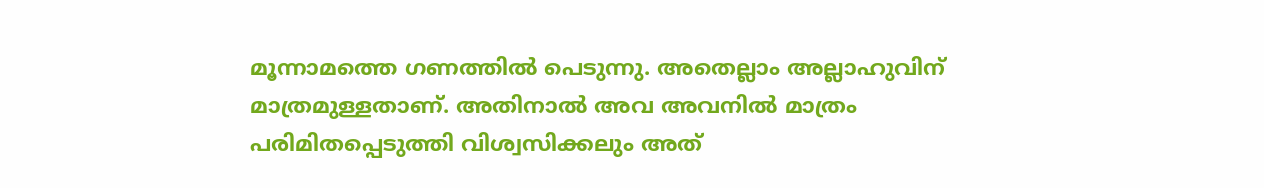മൂന്നാമത്തെ ഗണത്തില്‍ പെടുന്നു. അതെല്ലാം അല്ലാഹുവിന്‌ മാത്രമുള്ളതാണ്‌. അതിനാല്‍ അവ അവനില്‍ മാത്രം പരിമിതപ്പെടുത്തി വിശ്വസിക്കലും അത്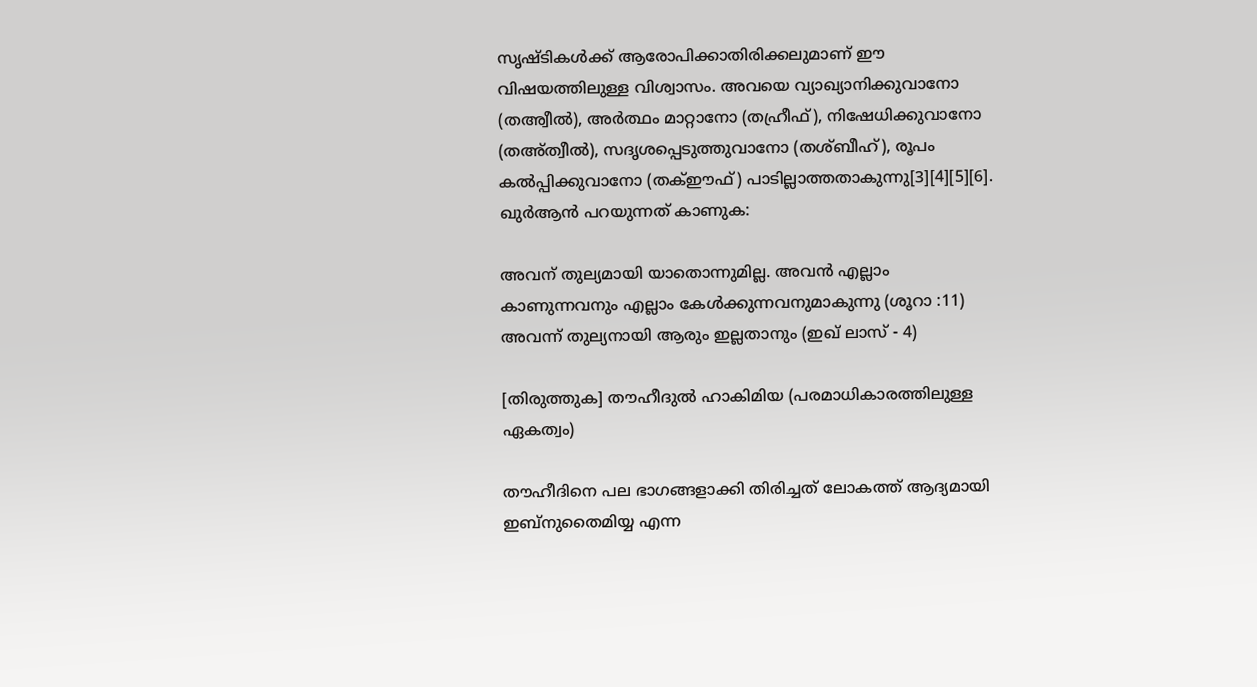സൃഷ്ടികള്‍ക്ക് ആരോപിക്കാതിരിക്കലുമാണ്‌ ഈ വിഷയത്തിലുള്ള വിശ്വാസം. അവയെ വ്യാഖ്യാനിക്കുവാനോ (തഅ്വീല്‍), അര്‍ത്ഥം മാറ്റാനോ (തഹ്രീഫ്), നിഷേധിക്കുവാനോ (തഅ്ത്വീല്‍), സദൃശപ്പെടുത്തുവാനോ (തശ്ബീഹ്), രൂപം കല്‍പ്പിക്കുവാനോ (തക്ഈഫ്) പാടില്ലാത്തതാകുന്നു[3][4][5][6]. ഖുര്‍ആന്‍ പറയുന്നത് കാണുക:

അവന്‌ തുല്യമായി യാതൊന്നുമില്ല. അവന്‍ എല്ലാം കാണുന്നവനും എല്ലാം കേള്‍ക്കുന്നവനുമാകുന്നു (ശൂറാ :11)
അവന്ന്‌ തുല്യനായി ആരും ഇല്ലതാനും (ഇഖ് ലാസ് - 4)

[തിരുത്തുക] തൗഹീദുല്‍ ഹാകിമിയ (പരമാധികാരത്തിലുള്ള ഏകത്വം)

തൗഹീദിനെ പല ഭാഗങ്ങളാക്കി തിരിച്ചത് ലോകത്ത് ആദ്യമായി ഇബ്നുതൈമിയ്യ എന്ന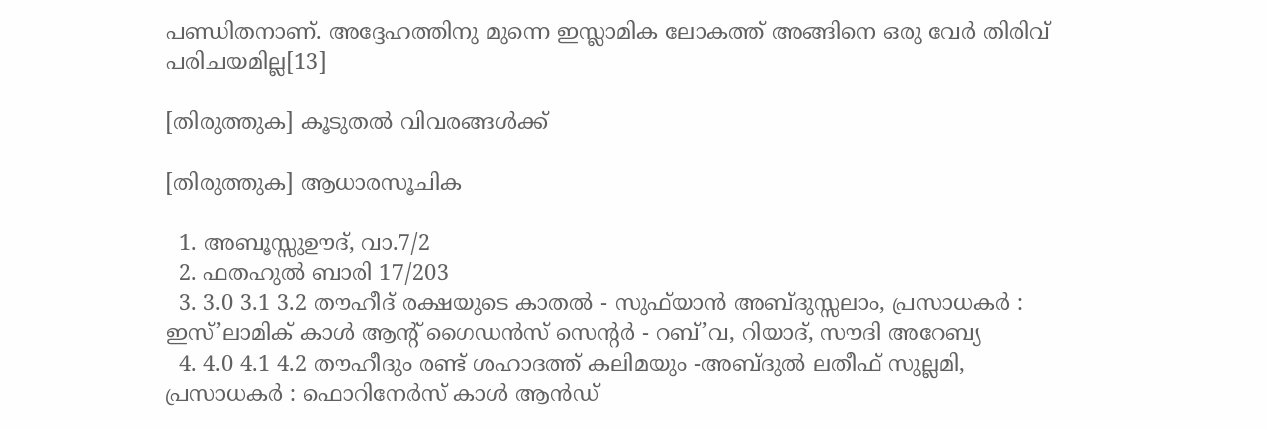പണ്ഡിതനാണ്. അദ്ദേഹത്തിനു മുന്നെ ഇസ്ലാമിക ലോകത്ത് അങ്ങിനെ ഒരു വേര്‍ തിരിവ് പരിചയമില്ല[13]

[തിരുത്തുക] കൂടുതല്‍ വിവരങ്ങള്‍ക്ക്

[തിരുത്തുക] ആധാരസൂചിക

  1. അബൂസ്സുഊദ്, വാ.7/2
  2. ഫതഹുല്‍ ബാരി 17/203
  3. 3.0 3.1 3.2 തൗഹീദ്‌ രക്ഷയുടെ കാതല്‍ - സുഫ്‌യാന്‍ അബ്ദുസ്സലാം, പ്രസാധകര്‍ : ഇസ്’ലാമിക് കാള്‍ ആന്‍റ് ഗൈഡന്‍സ് സെന്‍റര്‍ - റബ്’വ, റിയാദ്, സൗദി അറേബ്യ
  4. 4.0 4.1 4.2 തൗഹീദും രണ്ട്‌ ശഹാദത്ത്‌ കലിമയും -അബ്ദുല്‍ ലതീഫ്‌ സുല്ലമി, പ്രസാധകര്‍ : ഫൊറിനേര്‍സ്‌ കാള്‍ ആന്‍ഡ്‌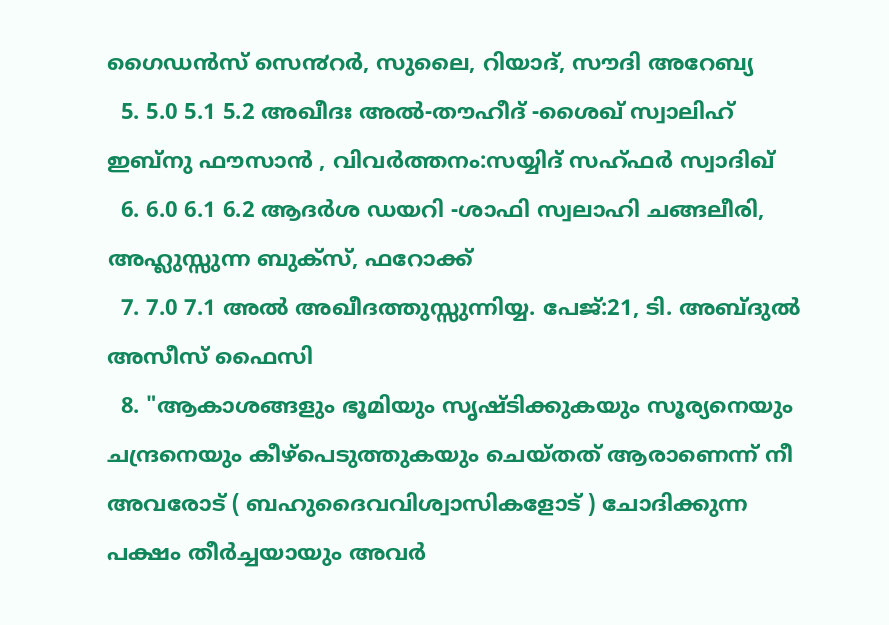ഗൈഡന്‍സ്‌ സെ൯റര്‍, സുലൈ, റിയാദ്‌, സൗദി അറേബ്യ
  5. 5.0 5.1 5.2 അഖീദഃ അല്‍-തൗഹീദ്‌ -ശൈഖ് സ്വാലിഹ് ഇബ്നു ഫൗസാന്‍ , വിവര്‍ത്തനം:സയ്യിദ്‌ സഹ്‌ഫര്‍ സ്വാദിഖ്‌‍
  6. 6.0 6.1 6.2 ആദര്‍ശ ഡയറി -ശാഫി സ്വലാഹി ചങ്ങലീരി, അഹ്ലുസ്സുന്ന ബുക്സ്, ഫറോക്ക്
  7. 7.0 7.1 അൽ അഖീദത്തുസ്സുന്നിയ്യ. പേജ്:21, ടി. അബ്ദുൽ അസീസ്‌ ഫൈസി
  8. "ആകാശങ്ങളും ഭൂമിയും സൃഷ്ടിക്കുകയും സൂര്യനെയും ചന്ദ്രനെയും കീഴ്പെടുത്തുകയും ചെയ്തത്‌ ആരാണെന്ന്‌ നീ അവരോട്‌ ( ബഹുദൈവവിശ്വാസികളോട്‌ ) ചോദിക്കുന്ന പക്ഷം തീര്‍ച്ചയായും അവര്‍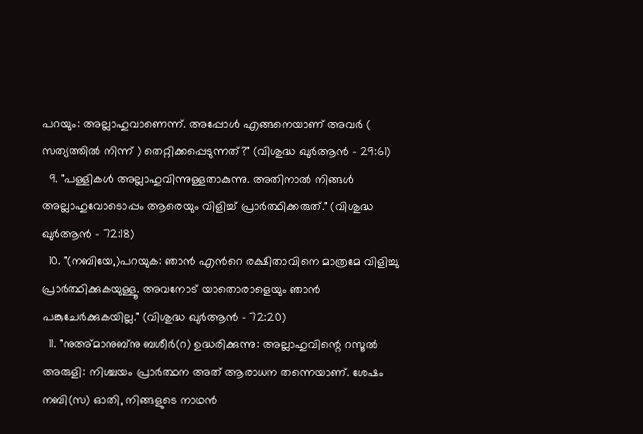പറയും: അല്ലാഹുവാണെന്ന്‌. അപ്പോള്‍ എങ്ങനെയാണ്‌ അവര്‍ ( സത്യത്തില്‍ നിന്ന്‌ ) തെറ്റിക്കപ്പെടുന്നത്‌?" (വിശുദ്ധ ഖുര്‍ആന്‍ - 29:61)
  9. "പള്ളികള്‍ അല്ലാഹുവിന്നുള്ളതാകുന്നു. അതിനാല്‍ നിങ്ങള്‍ അല്ലാഹുവോടൊപ്പം ആരെയും വിളിച്ച്‌ പ്രാര്‍ത്ഥിക്കരുത്‌." (വിശുദ്ധ ഖുര്‍ആന്‍ - 72:18)
  10. "(നബിയേ,)പറയുക: ഞാന്‍ എന്‍റെ രക്ഷിതാവിനെ മാത്രമേ വിളിച്ചു പ്രാര്‍ത്ഥിക്കുകയുള്ളൂ. അവനോട്‌ യാതൊരാളെയും ഞാന്‍ പങ്കുചേര്‍ക്കുകയില്ല." (വിശുദ്ധ ഖുര്‍ആന്‍ - 72:20)
  11. "നുഅ്മാനുബ്നു ബശീര്‍(റ) ഉദ്ധരിക്കുന്നു: അല്ലാഹുവിന്റെ റസൂല്‍ അരുളി: നിശ്ചയം പ്രാര്‍ത്ഥന അത് ആരാധന തന്നെയാണ്‌. ശേഷം നബി(സ) ഓതി, നിങ്ങളുടെ നാഥന്‍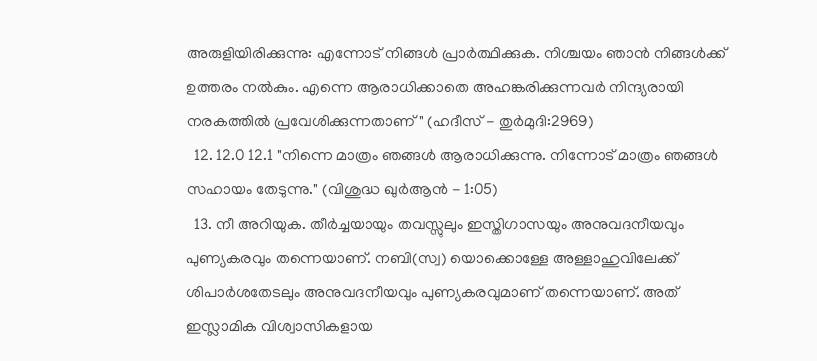അരുളിയിരിക്കുന്നു: എന്നോട് നിങ്ങള്‍ പ്രാര്‍ത്ഥിക്കുക. നിശ്ചയം ഞാന്‍ നിങ്ങള്‍ക്ക് ഉത്തരം നല്‍കും. എന്നെ ആരാധിക്കാതെ അഹങ്കരിക്കുന്നവര്‍ നിന്ദ്യരായി നരകത്തില്‍ പ്രവേശിക്കുന്നതാണ്‌" (ഹദീസ് - തുര്‍മുദി:2969)
  12. 12.0 12.1 "നിന്നെ മാത്രം ഞങ്ങള്‍ ആരാധിക്കുന്നു. നിന്നോട്‌ മാത്രം ഞങ്ങള്‍ സഹായം തേടുന്നു." (വിശുദ്ധ ഖുര്‍ആന്‍ - 1:05)
  13. നീ അറിയുക. തീർച്ചയായും തവസ്സുലും ഇസ്തിഗാസയും അനുവദനീയവും പുണ്യകരവും തന്നെയാണ്. നബി(സ്വ‌) യൊക്കൊള്ളേ അള്ളാഹുവിലേക്ക് ശിപാർശതേടലും അനുവദനീയവും പുണ്യകരവുമാണ് തന്നെയാണ്. അത് ഇസ്ലാമിക വിശ്വാസികളായ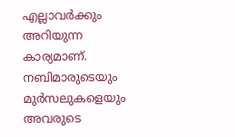എല്ലാവർക്കും അറിയുന്ന കാര്യമാണ്. നബിമാരുടെയും മുർസലുകളെയും അവരുടെ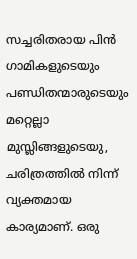സച്ചരിതരായ പിൻ ഗാമികളുടെയും പണ്ഡിതന്മാരുടെയും മറ്റെല്ലാ മുസ്ലിങ്ങളുടെയു, ചരിത്രത്തിൽ നിന്ന് വ്യക്തമായ കാര്യമാണ്. ഒരു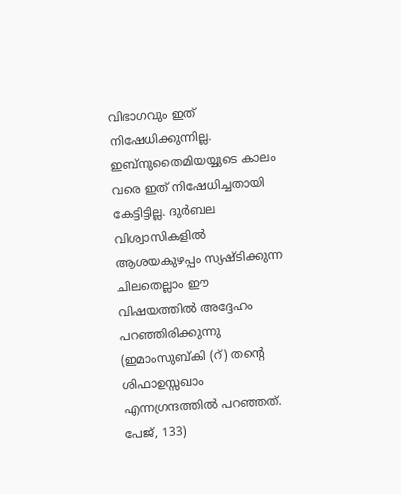വിഭാഗവും ഇത് നിഷേധിക്കുന്നില്ല. ഇബ്നുതൈമിയയ്യുടെ കാലം വരെ ഇത് നിഷേധിച്ചതായി കേട്ടിട്ടില്ല. ദുർബല വിശ്വാസികളിൽ ആശയകുഴപ്പം സ്യഷ്ടിക്കുന്ന ചിലതെല്ലാം ഈ വിഷയത്തിൽ അദ്ദേഹം പറഞ്ഞിരിക്കുന്നു (ഇമാംസുബ്കി (റ്) തന്റെ ശിഫാഉസ്സഖാം എന്നഗ്രന്ദത്തിൽ പറഞ്ഞത്. പേജ്, 133)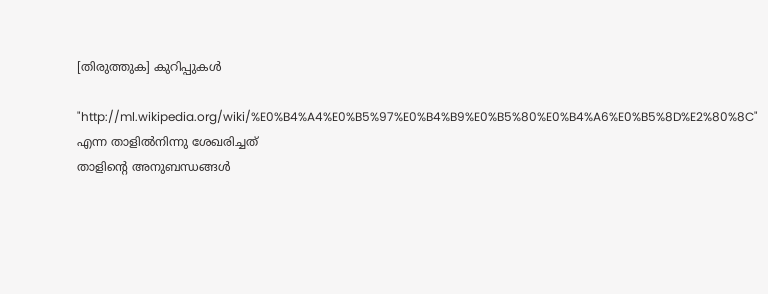[തിരുത്തുക] കുറിപ്പുകള്‍

"http://ml.wikipedia.org/wiki/%E0%B4%A4%E0%B5%97%E0%B4%B9%E0%B5%80%E0%B4%A6%E0%B5%8D%E2%80%8C" എന്ന താളില്‍നിന്നു ശേഖരിച്ചത്
താളിന്റെ അനുബന്ധങ്ങള്‍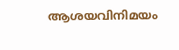ആശയവിനിമയം